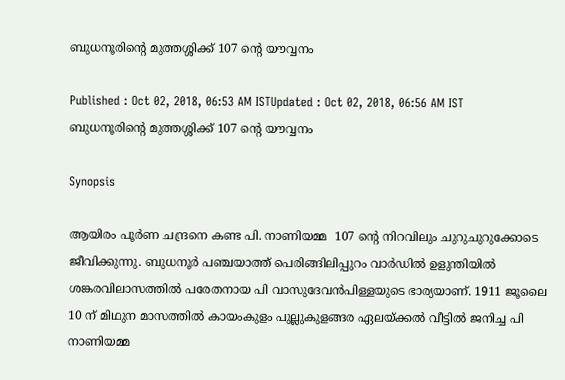ബുധനൂരിന്‍റെ മുത്തശ്ശിക്ക് 107 ന്‍റെ യൗവ്വനം

Published : Oct 02, 2018, 06:53 AM ISTUpdated : Oct 02, 2018, 06:56 AM IST
ബുധനൂരിന്‍റെ മുത്തശ്ശിക്ക് 107 ന്‍റെ യൗവ്വനം

Synopsis

ആയിരം പൂര്‍ണ ചന്ദ്രനെ കണ്ട പി. നാണിയമ്മ  107 ന്‍റെ നിറവിലും ചുറുചുറുക്കോടെ ജീവിക്കുന്നു. ബുധനൂര്‍ പഞ്ചയാത്ത് പെരിങ്ങിലിപ്പുറം വാര്‍ഡില്‍ ഉളുന്തിയില്‍ ശങ്കരവിലാസത്തില്‍ പരേതനായ പി വാസുദേവന്‍പിള്ളയുടെ ഭാര്യയാണ്. 1911 ജൂലൈ 10 ന് മിഥുന മാസത്തില്‍ കായംകുളം പുല്ലുകുളങ്ങര ഏലയ്ക്കല്‍ വീട്ടില്‍ ജനിച്ച പി നാണിയമ്മ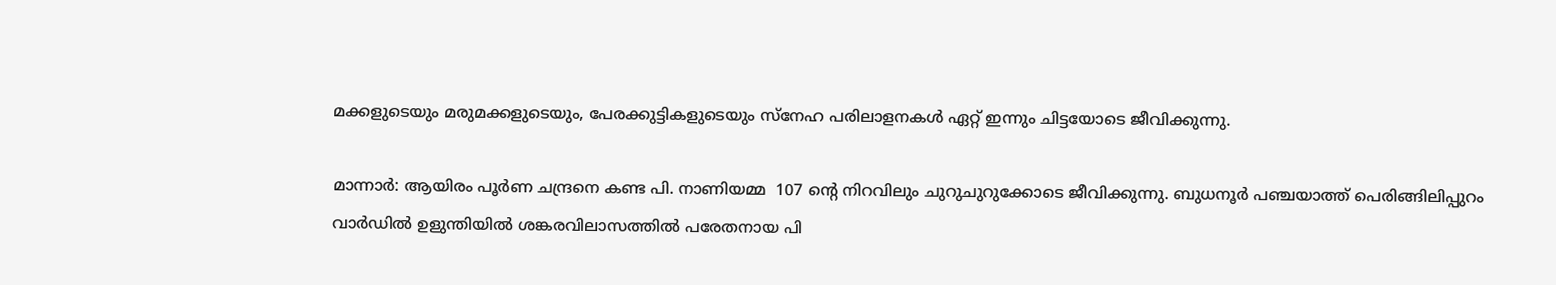മക്കളുടെയും മരുമക്കളുടെയും, പേരക്കുട്ടികളുടെയും സ്‌നേഹ പരിലാളനകള്‍ ഏറ്റ് ഇന്നും ചിട്ടയോടെ ജീവിക്കുന്നു.

മാന്നാര്‍: ആയിരം പൂര്‍ണ ചന്ദ്രനെ കണ്ട പി. നാണിയമ്മ  107 ന്‍റെ നിറവിലും ചുറുചുറുക്കോടെ ജീവിക്കുന്നു. ബുധനൂര്‍ പഞ്ചയാത്ത് പെരിങ്ങിലിപ്പുറം വാര്‍ഡില്‍ ഉളുന്തിയില്‍ ശങ്കരവിലാസത്തില്‍ പരേതനായ പി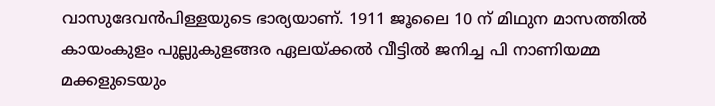വാസുദേവന്‍പിള്ളയുടെ ഭാര്യയാണ്. 1911 ജൂലൈ 10 ന് മിഥുന മാസത്തില്‍ കായംകുളം പുല്ലുകുളങ്ങര ഏലയ്ക്കല്‍ വീട്ടില്‍ ജനിച്ച പി നാണിയമ്മ മക്കളുടെയും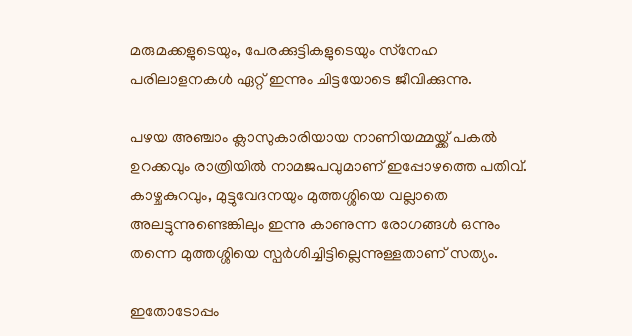മരുമക്കളുടെയും, പേരക്കുട്ടികളുടെയും സ്‌നേഹ പരിലാളനകള്‍ ഏറ്റ് ഇന്നും ചിട്ടയോടെ ജീവിക്കുന്നു.

പഴയ അഞ്ചാം ക്ലാസുകാരിയായ നാണിയമ്മയ്ക്ക് പകല്‍ ഉറക്കവും രാത്രിയില്‍ നാമജപവുമാണ് ഇപ്പോഴത്തെ പതിവ്. കാഴ്ചകുറവും, മുട്ടുവേദനയും മുത്തശ്ശിയെ വല്ലാതെ അലട്ടുന്നുണ്ടെങ്കിലും ഇന്നു കാണുന്ന രോഗങ്ങള്‍ ഒന്നും തന്നെ മുത്തശ്ശിയെ സ്പര്‍ശിച്ചിട്ടില്ലെന്നുള്ളതാണ് സത്യം.

ഇതോടോപ്പം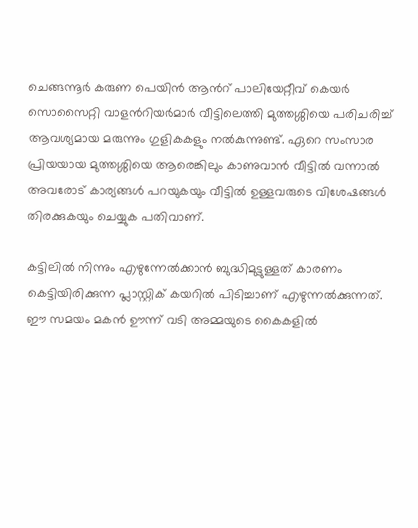ചെങ്ങന്നൂര്‍ കരുണ പെയിന്‍ ആന്‍റ് പാലിയേറ്റീവ് കെയര്‍ സൊസൈറ്റി വാളന്‍റിയര്‍മാര്‍ വീട്ടിലെത്തി മുത്തശ്ശിയെ പരിചരിച്ച് ആവശ്യമായ മരുന്നും ഗുളികകളും നല്‍കുന്നുണ്ട്. ഏറെ സംസാര പ്രിയയായ മുത്തശ്ശിയെ ആരെങ്കിലും കാണുവാന്‍ വീട്ടില്‍ വന്നാല്‍ അവരോട് കാര്യങ്ങള്‍ പറയുകയും വീട്ടില്‍ ഉള്ളവരുടെ വിശേഷങ്ങള്‍ തിരക്കുകയും ചെയ്യുക പതിവാണ്.

കട്ടിലില്‍ നിന്നും എഴുന്നേല്‍ക്കാന്‍ ബുദ്ധിമുട്ടുള്ളത് കാരണം കെട്ടിയിരിക്കുന്ന പ്ലാസ്റ്റിക് കയറില്‍ പിടിച്ചാണ് എഴുന്നല്‍ക്കുന്നത്. ഈ സമയം മകന്‍ ഊന്ന് വടി അമ്മയുടെ കൈകളില്‍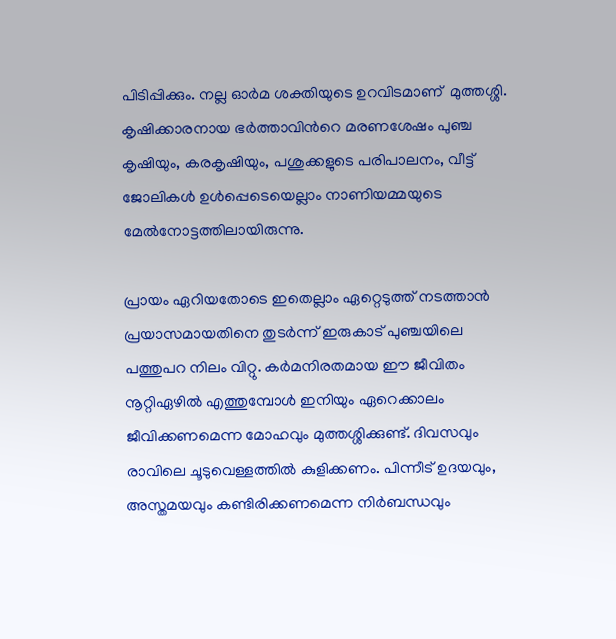പിടിപ്പിക്കും. നല്ല ഓര്‍മ ശക്തിയുടെ ഉറവിടമാണ്  മുത്തശ്ശി. കൃഷിക്കാരനായ ഭര്‍ത്താവിന്‍റെ മരണശേഷം പുഞ്ച കൃഷിയും, കരകൃഷിയും, പശുക്കളുടെ പരിപാലനം, വീട്ട് ജോലികള്‍ ഉള്‍പ്പെടെയെല്ലാം നാണിയമ്മയുടെ മേല്‍നോട്ടത്തിലായിരുന്നു.

പ്രായം ഏറിയതോടെ ഇതെല്ലാം ഏറ്റെടുത്ത് നടത്താന്‍ പ്രയാസമായതിനെ തുടര്‍ന്ന് ഇരുകാട് പുഞ്ചയിലെ പത്തുപറ നിലം വിറ്റു. കര്‍മനിരതമായ ഈ ജീവിതം നൂറ്റിഏഴില്‍ എത്തുമ്പോള്‍ ഇനിയും ഏറെക്കാലം ജീവിക്കണമെന്ന മോഹവും മുത്തശ്ശിക്കുണ്ട്. ദിവസവും രാവിലെ ചൂടുവെള്ളത്തില്‍ കുളിക്കണം. പിന്നീട് ഉദയവും, അസ്തമയവും കണ്ടിരിക്കണമെന്ന നിര്‍ബന്ധവും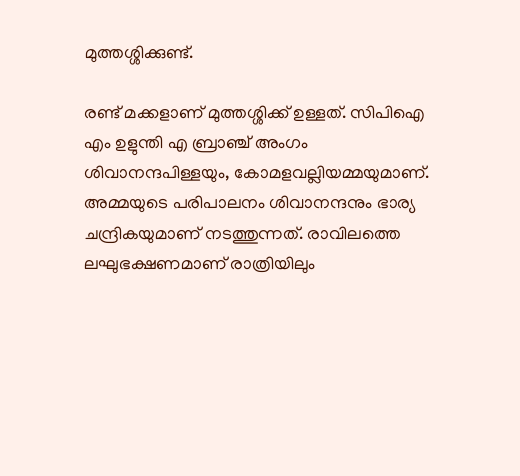മുത്തശ്ശിക്കുണ്ട്.

രണ്ട് മക്കളാണ് മുത്തശ്ശിക്ക് ഉള്ളത്. സിപിഐ എം ഉളുന്തി എ ബ്രാഞ്ച് അംഗം ശിവാനന്ദപിള്ളയും, കോമളവല്ലിയമ്മയുമാണ്. അമ്മയുടെ പരിപാലനം ശിവാനന്ദനും ഭാര്യ ചന്ദ്രികയുമാണ് നടത്തുന്നത്. രാവിലത്തെ ലഘുഭക്ഷണമാണ് രാത്രിയിലും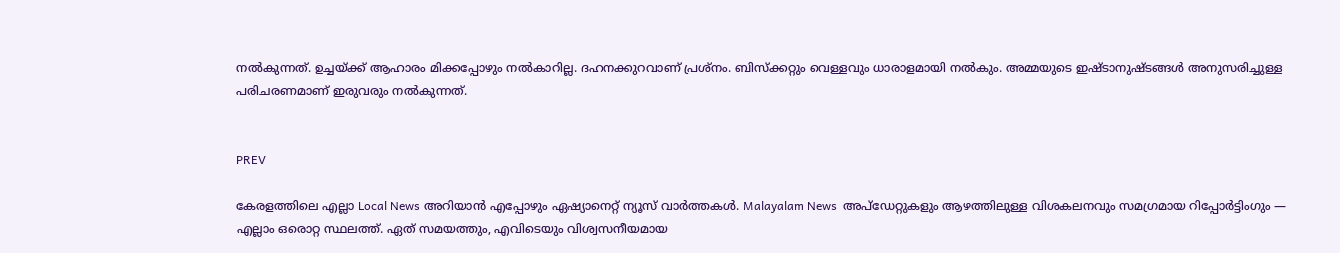നല്‍കുന്നത്. ഉച്ചയ്ക്ക് ആഹാരം മിക്കപ്പോഴും നല്‍കാറില്ല. ദഹനക്കുറവാണ് പ്രശ്‌നം. ബിസ്‌ക്കറ്റും വെള്ളവും ധാരാളമായി നല്‍കും. അമ്മയുടെ ഇഷ്ടാനുഷ്ടങ്ങള്‍ അനുസരിച്ചുള്ള പരിചരണമാണ് ഇരുവരും നല്‍കുന്നത്.


PREV

കേരളത്തിലെ എല്ലാ Local News അറിയാൻ എപ്പോഴും ഏഷ്യാനെറ്റ് ന്യൂസ് വാർത്തകൾ. Malayalam News  അപ്‌ഡേറ്റുകളും ആഴത്തിലുള്ള വിശകലനവും സമഗ്രമായ റിപ്പോർട്ടിംഗും — എല്ലാം ഒരൊറ്റ സ്ഥലത്ത്. ഏത് സമയത്തും, എവിടെയും വിശ്വസനീയമായ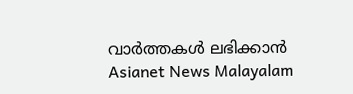വാർത്തകൾ ലഭിക്കാൻ Asianet News Malayalam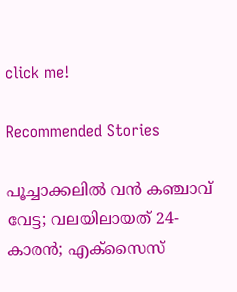click me!

Recommended Stories

പൂച്ചാക്കലിൽ വൻ കഞ്ചാവ് വേട്ട; വലയിലായത് 24-കാരൻ; എക്സൈസ്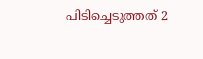പിടിച്ചെടുത്തത് 2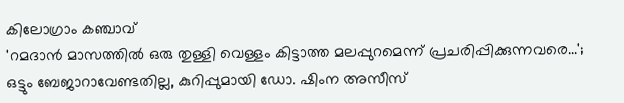കിലോഗ്രാം കഞ്ചാവ്
'റമദാൻ മാസത്തിൽ ഒരു തുള്ളി വെള്ളം കിട്ടാത്ത മലപ്പുറമെന്ന് പ്രചരിപ്പിക്കുന്നവരെ...'; ഒട്ടും ബേജാറാവേണ്ടതില്ല, കുറിപ്പുമായി ഡോ. ഷിംന അസീസ്